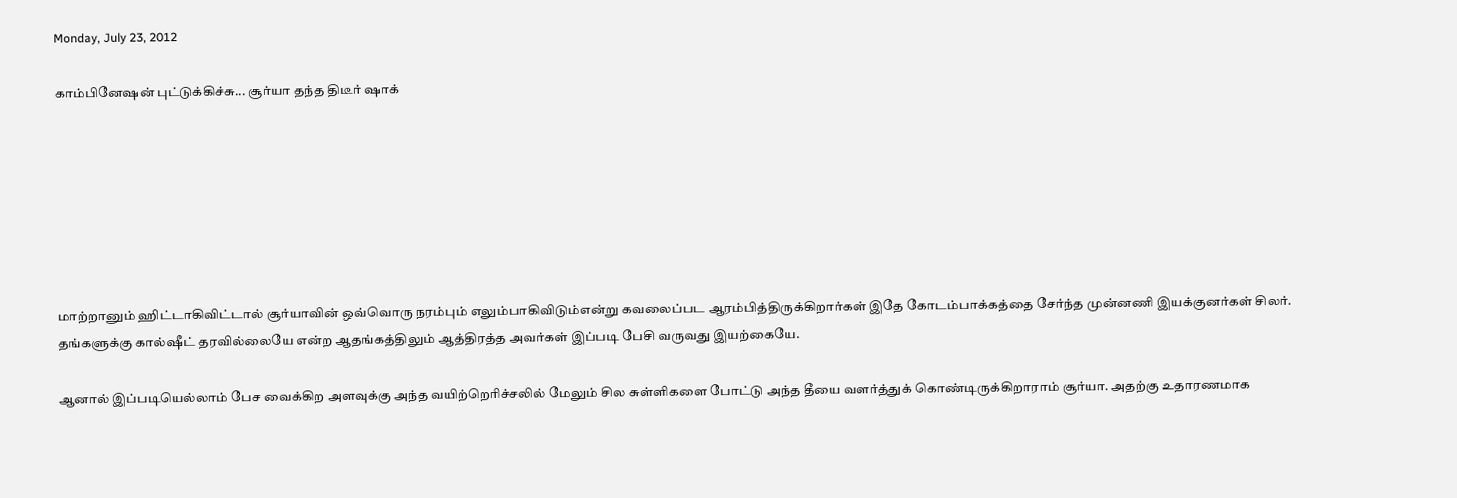Monday, July 23, 2012

காம்பினேஷன் புட்டுக்கிச்சு... சூர்யா தந்த திடீர் ஷாக்







மாற்றானும் ஹிட்டாகிவிட்டால் சூர்யாவின் ஒவ்வொரு நரம்பும் எலும்பாகிவிடும்என்று கவலைப்பட ஆரம்பித்திருக்கிறார்கள் இதே கோடம்பாக்கத்தை சேர்ந்த முன்னணி இயக்குனர்கள் சிலர். தங்களுக்கு கால்ஷீட் தரவில்லையே என்ற ஆதங்கத்திலும் ஆத்திரத்த அவர்கள் இப்படி பேசி வருவது இயற்கையே.

ஆனால் இப்படியெல்லாம் பேச வைக்கிற அளவுக்கு அந்த வயிற்றெரிச்சலில் மேலும் சில சுள்ளிகளை போட்டு அந்த தீயை வளர்த்துக் கொண்டிருக்கிறாராம் சூர்யா. அதற்கு உதாரணமாக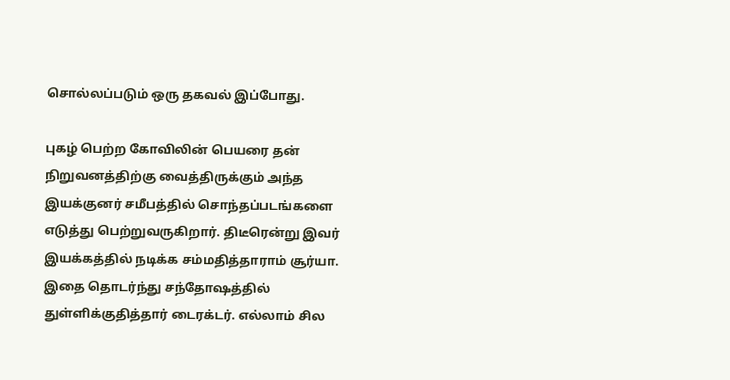சொல்லப்படும் ஒரு தகவல் இப்போது.

புகழ் பெற்ற கோவிலின் பெயரை தன் நிறுவனத்திற்கு வைத்திருக்கும் அந்த இயக்குனர் சமீபத்தில் சொந்தப்படங்களை எடுத்து பெற்றுவருகிறார். திடீரென்று இவர் இயக்கத்தில் நடிக்க சம்மதித்தாராம் சூர்யா. இதை தொடர்ந்து சந்தோஷத்தில் துள்ளிக்குதித்தார் டைரக்டர். எல்லாம் சில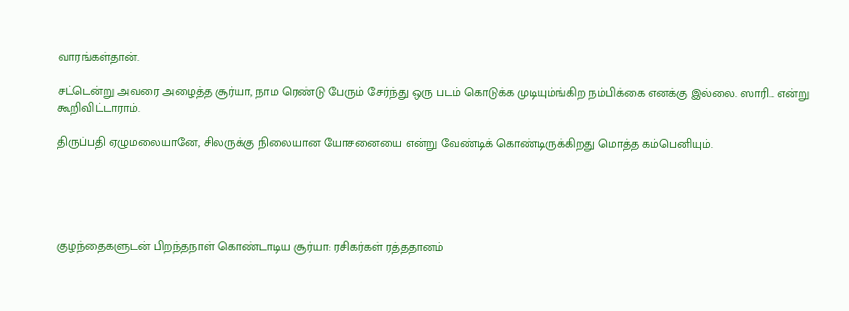வாரங்கள்தான்.

சட்டென்று அவரை அழைத்த சூர்யா, நாம ரெண்டு பேரும் சேர்ந்து ஒரு படம் கொடுக்க முடியும்ங்கிற நம்பிக்கை எனக்கு இல்லை. ஸாரி... என்று கூறிவிட்டாராம்.

திருப்பதி ஏழுமலையானே, சிலருக்கு நிலையான யோசனையை என்று வேண்டிக் கொண்டிருக்கிறது மொத்த கம்பெனியும்.





குழந்தைகளுடன் பிறந்தநாள் கொண்டாடிய சூர்யா: ரசிகர்கள் ரத்ததானம்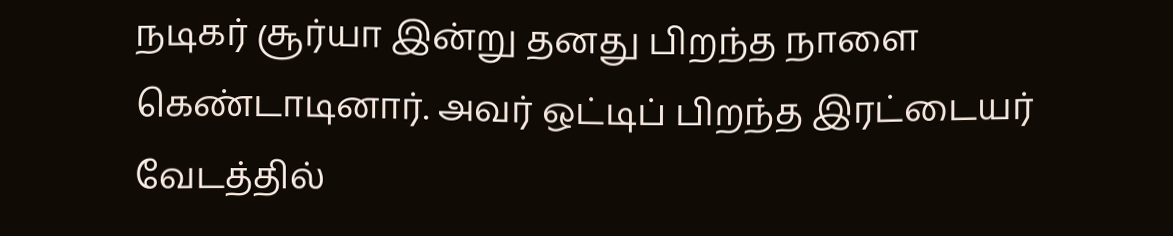நடிகர் சூர்யா இன்று தனது பிறந்த நாளை கெண்டாடினார். அவர் ஒட்டிப் பிறந்த இரட்டையர் வேடத்தில்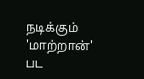நடிக்கும் 'மாற்றான்' பட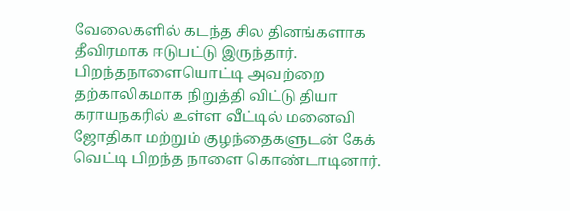வேலைகளில் கடந்த சில தினங்களாக தீவிரமாக ஈடுபட்டு இருந்தார். பிறந்தநாளையொட்டி அவற்றை தற்காலிகமாக நிறுத்தி விட்டு தியா கராயநகரில் உள்ள வீட்டில் மனைவி ஜோதிகா மற்றும் குழந்தைகளுடன் கேக் வெட்டி பிறந்த நாளை கொண்டாடினார்.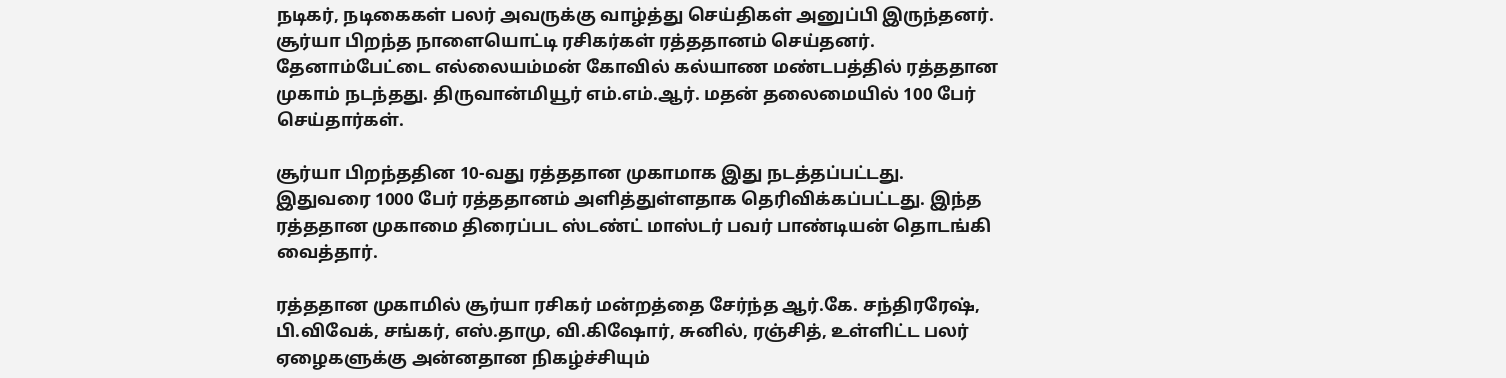நடிகர், நடிகைகள் பலர் அவருக்கு வாழ்த்து செய்திகள் அனுப்பி இருந்தனர். சூர்யா பிறந்த நாளையொட்டி ரசிகர்கள் ரத்ததானம் செய்தனர். தேனாம்பேட்டை எல்லையம்மன் கோவில் கல்யாண மண்டபத்தில் ரத்ததான முகாம் நடந்தது. திருவான்மியூர் எம்.எம்.ஆர். மதன் தலைமையில் 100 பேர் செய்தார்கள்.

சூர்யா பிறந்ததின 10-வது ரத்ததான முகாமாக இது நடத்தப்பட்டது. இதுவரை 1000 பேர் ரத்ததானம் அளித்துள்ளதாக தெரிவிக்கப்பட்டது. இந்த ரத்ததான முகாமை திரைப்பட ஸ்டண்ட் மாஸ்டர் பவர் பாண்டியன் தொடங்கி வைத்தார்.

ரத்ததான முகாமில் சூர்யா ரசிகர் மன்றத்தை சேர்ந்த ஆர்.கே. சந்திரரேஷ், பி.விவேக், சங்கர், எஸ்.தாமு, வி.கிஷோர், சுனில், ரஞ்சித், உள்ளிட்ட பலர் ஏழைகளுக்கு அன்னதான நிகழ்ச்சியும்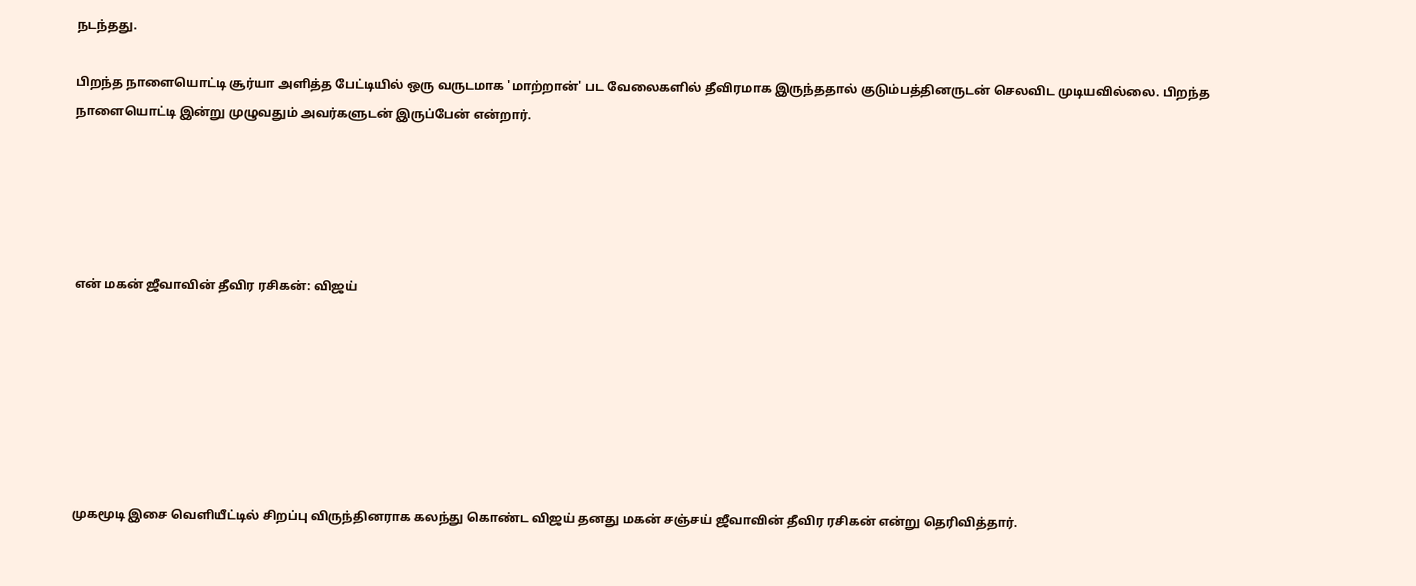நடந்தது.

பிறந்த நாளையொட்டி சூர்யா அளித்த பேட்டியில் ஒரு வருடமாக 'மாற்றான்' பட வேலைகளில் தீவிரமாக இருந்ததால் குடும்பத்தினருடன் செலவிட முடியவில்லை. பிறந்த நாளையொட்டி இன்று முழுவதும் அவர்களுடன் இருப்பேன் என்றார்.





என் மகன் ஜீவாவின் தீவிர ரசிகன்: விஜய்







முகமூடி இசை வெளியீட்டில் சிறப்பு விருந்தினராக கலந்து கொண்ட விஜய் தனது மகன் சஞ்சய் ஜீவாவின் தீவிர ரசிகன் என்று தெரிவித்தார்.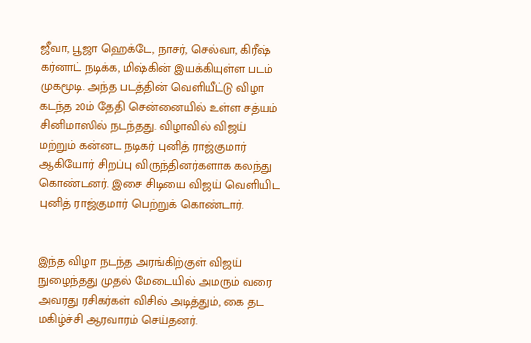ஜீவா, பூஜா ஹெக்டே, நாசர், செல்வா, கிரீஷ் கர்னாட் நடிக்க, மிஷ்கின் இயக்கியுள்ள படம் முகமூடி. அந்த படத்தின் வெளியீட்டு விழா கடந்த 20ம் தேதி சென்னையில் உள்ள சத்யம் சினிமாஸில் நடந்தது. விழாவில் விஜய் மற்றும் கன்னட நடிகர் புனித் ராஜ்குமார் ஆகியோர் சிறப்பு விருந்தினர்களாக கலந்து கொண்டனர். இசை சிடியை விஜய் வெளியிட புனித் ராஜ்குமார் பெற்றுக் கொண்டார்.


இந்த விழா நடந்த அரங்கிற்குள் விஜய் நுழைந்தது முதல் மேடையில் அமரும் வரை அவரது ரசிகர்கள் விசில் அடித்தும், கை தட மகிழ்ச்சி ஆரவாரம் செய்தனர்.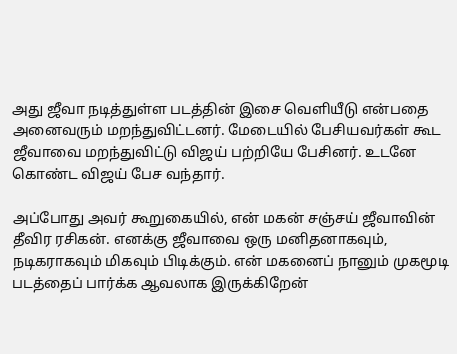அது ஜீவா நடித்துள்ள படத்தின் இசை வெளியீடு என்பதை அனைவரும் மறந்துவிட்டனர். மேடையில் பேசியவர்கள் கூட ஜீவாவை மறந்துவிட்டு விஜய் பற்றியே பேசினர். உடனே கொண்ட விஜய் பேச வந்தார்.

அப்போது அவர் கூறுகையில், என் மகன் சஞ்சய் ஜீவாவின் தீவிர ரசிகன். எனக்கு ஜீவாவை ஒரு மனிதனாகவும், நடிகராகவும் மிகவும் பிடிக்கும். என் மகனைப் நானும் முகமூடி படத்தைப் பார்க்க ஆவலாக இருக்கிறேன்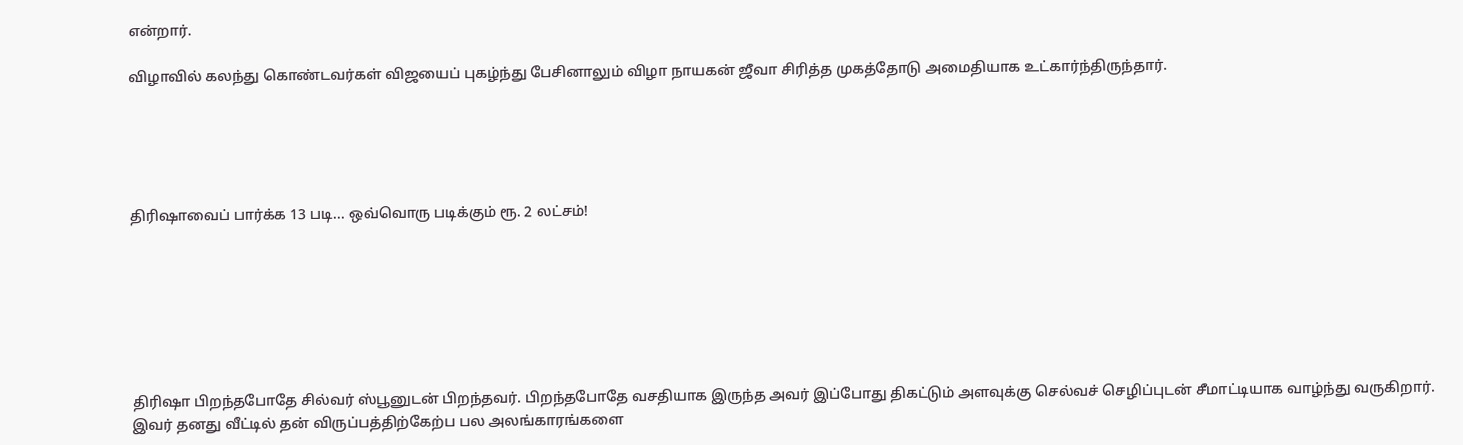என்றார்.

விழாவில் கலந்து கொண்டவர்கள் விஜயைப் புகழ்ந்து பேசினாலும் விழா நாயகன் ஜீவா சிரித்த முகத்தோடு அமைதியாக உட்கார்ந்திருந்தார்.





திரிஷாவைப் பார்க்க 13 படி... ஒவ்வொரு படிக்கும் ரூ. 2 லட்சம்!







திரிஷா பிறந்தபோதே சில்வர் ஸ்பூனுடன் பிறந்தவர். பிறந்தபோதே வசதியாக இருந்த அவர் இப்போது திகட்டும் அளவுக்கு செல்வச் செழிப்புடன் சீமாட்டியாக வாழ்ந்து வருகிறார்.
இவர் தனது வீட்டில் தன் விருப்பத்திற்கேற்ப பல அலங்காரங்களை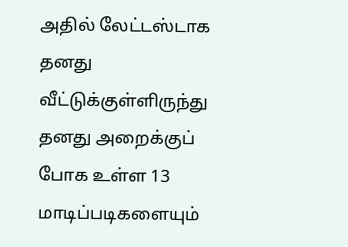அதில் லேட்டஸ்டாக தனது வீட்டுக்குள்ளிருந்து தனது அறைக்குப் போக உள்ள 13 மாடிப்படிகளையும்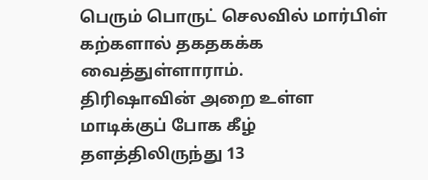பெரும் பொருட் செலவில் மார்பிள் கற்களால் தகதகக்க வைத்துள்ளாராம்.
திரிஷாவின் அறை உள்ள மாடிக்குப் போக கீழ் தளத்திலிருந்து 13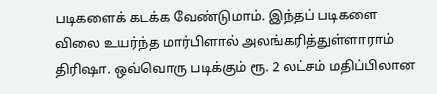படிகளைக் கடக்க வேண்டுமாம். இந்தப் படிகளை விலை உயர்ந்த மார்பிளால் அலங்கரித்துள்ளாராம் திரிஷா. ஒவ்வொரு படிக்கும் ரூ. 2 லட்சம் மதிப்பிலான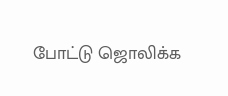போட்டு ஜொலிக்க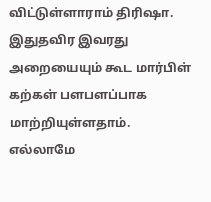விட்டுள்ளாராம் திரிஷா.
இதுதவிர இவரது அறையையும் கூட மார்பிள் கற்கள் பளபளப்பாக மாற்றியுள்ளதாம். எல்லாமே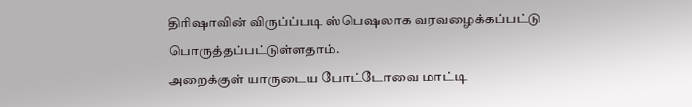திரிஷாவின் விருப்ப்படி ஸ்பெஷலாக வரவழைக்கப்பட்டு பொருத்தப்பட்டுள்ளதாம்.
அறைக்குள் யாருடைய போட்டோவை மாட்டி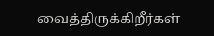வைத்திருக்கிறீர்கள்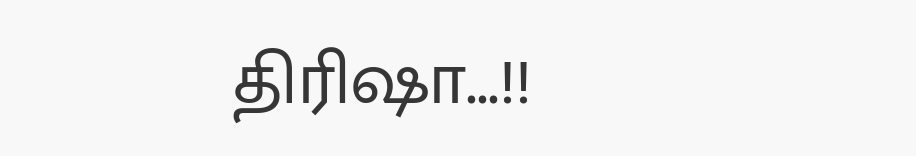திரிஷா...!!